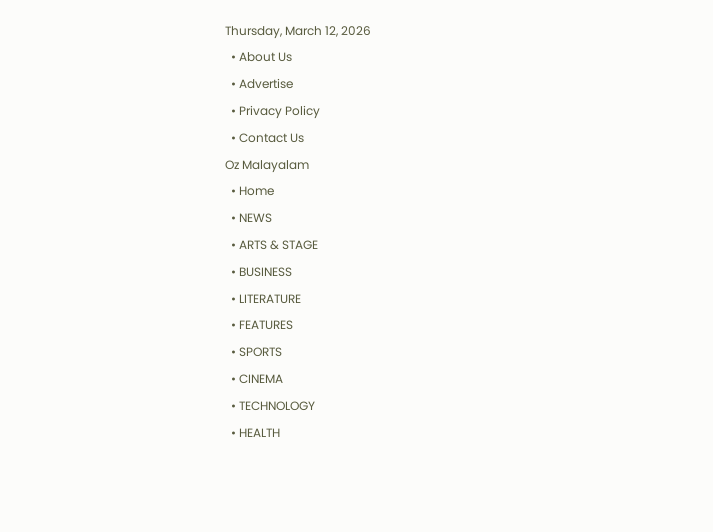Thursday, March 12, 2026
  • About Us
  • Advertise
  • Privacy Policy
  • Contact Us
Oz Malayalam
  • Home
  • NEWS
  • ARTS & STAGE
  • BUSINESS
  • LITERATURE
  • FEATURES
  • SPORTS
  • CINEMA
  • TECHNOLOGY
  • HEALTH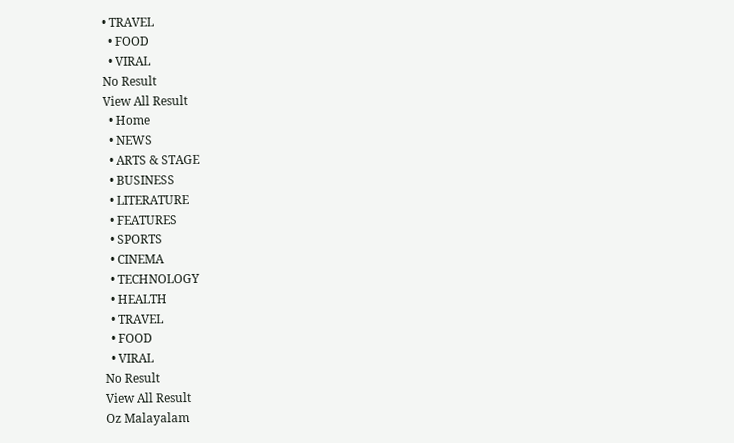• TRAVEL
  • FOOD
  • VIRAL
No Result
View All Result
  • Home
  • NEWS
  • ARTS & STAGE
  • BUSINESS
  • LITERATURE
  • FEATURES
  • SPORTS
  • CINEMA
  • TECHNOLOGY
  • HEALTH
  • TRAVEL
  • FOOD
  • VIRAL
No Result
View All Result
Oz Malayalam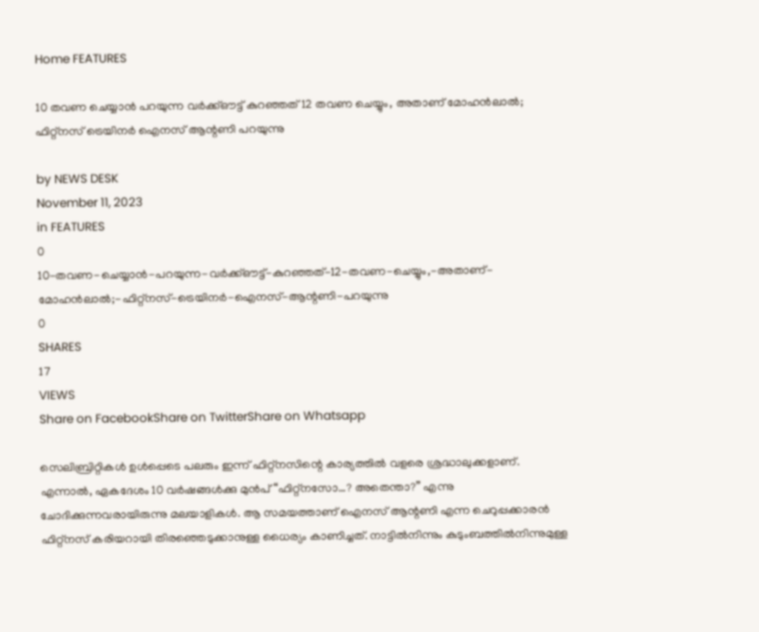Home FEATURES

10 തവണ ചെയ്യാൻ പറയുന്ന വർക്ക്ഔട്ട് കുറഞ്ഞത് 12 തവണ ചെയ്യും, അതാണ് മോഹൻലാൽ; ഫിറ്റ്നസ് ട്രെയിനർ ഐനസ് ആന്റണി പറയുന്നു

by NEWS DESK
November 11, 2023
in FEATURES
0
10-തവണ-ചെയ്യാൻ-പറയുന്ന-വർക്ക്ഔട്ട്-കുറഞ്ഞത്-12-തവണ-ചെയ്യും,-അതാണ്-മോഹൻലാൽ;-ഫിറ്റ്നസ്-ട്രെയിനർ-ഐനസ്-ആന്റണി-പറയുന്നു
0
SHARES
17
VIEWS
Share on FacebookShare on TwitterShare on Whatsapp

സെലിബ്രിറ്റികൾ ഉൾപ്പെടെ പലരും ഇന്ന് ഫിറ്റ്നസിന്റെ കാര്യത്തിൽ വളരെ ശ്രദ്ധാലുക്കളാണ്. എന്നാൽ, ഏകദേശം 10 വർഷങ്ങൾക്കു മുൻപ് “ഫിറ്റ്നസോ…? അതെന്താ?” എന്നു ചോദിക്കുന്നവരായിരുന്നു മലയാളികൾ. ആ സമയത്താണ് ഐനസ് ആന്റണി എന്ന ചെറുപ്പക്കാരൻ ഫിറ്റ്നസ് കരിയറായി തിരഞ്ഞെടുക്കാനുള്ള ധൈര്യം കാണിച്ചത്. നാട്ടിൽനിന്നും കുടുംബത്തിൽനിന്നുമുള്ള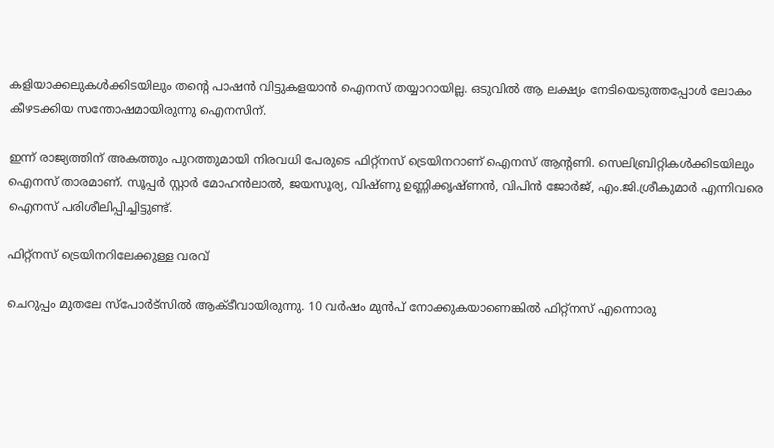കളിയാക്കലുകൾക്കിടയിലും തന്റെ പാഷൻ വിട്ടുകളയാൻ ഐനസ് തയ്യാറായില്ല. ഒടുവിൽ ആ ലക്ഷ്യം നേടിയെടുത്തപ്പോൾ ലോകം കീഴടക്കിയ സന്തോഷമായിരുന്നു ഐനസിന്.

ഇന്ന് രാജ്യത്തിന് അകത്തും പുറത്തുമായി നിരവധി പേരുടെ ഫിറ്റ്നസ് ട്രെയിനറാണ് ഐനസ് ആന്റണി. സെലിബ്രിറ്റികൾക്കിടയിലും ഐനസ് താരമാണ്. സൂപ്പർ സ്റ്റാർ മോഹൻലാൽ, ജയസൂര്യ, വിഷ്ണു ഉണ്ണിക്കൃഷ്ണൻ, വിപിൻ ജോർജ്, എം.ജി.ശ്രീകുമാർ എന്നിവരെ ഐനസ് പരിശീലിപ്പിച്ചിട്ടുണ്ട്.

ഫിറ്റ്നസ് ട്രെയിനറിലേക്കുള്ള വരവ്

ചെറുപ്പം മുതലേ സ്പോർട്സിൽ ആക്ടീവായിരുന്നു. 10 വർഷം മുൻപ് നോക്കുകയാണെങ്കിൽ ഫിറ്റ്നസ് എന്നൊരു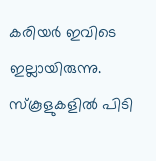കരിയർ ഇവിടെ ഇല്ലായിരുന്നു. സ്കൂളുകളിൽ പിടി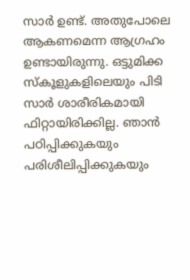സാർ ഉണ്ട്. അതുപോലെ ആകണമെന്ന ആഗ്രഹം ഉണ്ടായിരുന്നു. ഒട്ടുമിക്ക സ്കൂളുകളിലെയും പിടി സാർ ശാരീരികമായി ഫിറ്റായിരിക്കില്ല. ഞാൻ പഠിപ്പിക്കുകയും പരിശീലിപ്പിക്കുകയും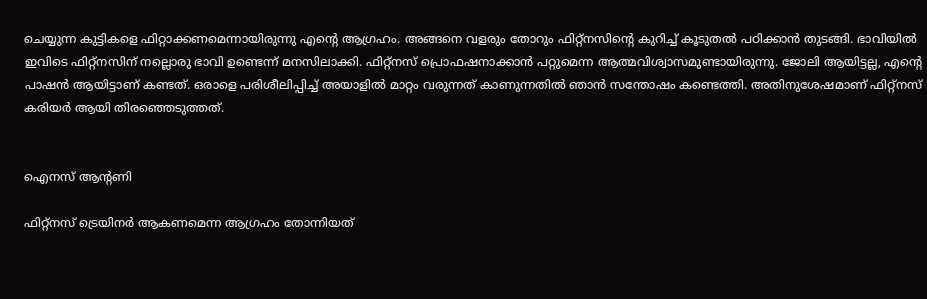ചെയ്യുന്ന കുട്ടികളെ ഫിറ്റാക്കണമെന്നായിരുന്നു എന്റെ ആഗ്രഹം. അങ്ങനെ വളരും തോറും ഫിറ്റ്നസിന്റെ കുറിച്ച് കൂടുതൽ പഠിക്കാൻ തുടങ്ങി. ഭാവിയിൽ ഇവിടെ ഫിറ്റ്നസിന് നല്ലൊരു ഭാവി ഉണ്ടെന്ന് മനസിലാക്കി. ഫിറ്റ്നസ് പ്രൊഫഷനാക്കാൻ പറ്റുമെന്ന ആത്മവിശ്വാസമുണ്ടായിരുന്നു. ജോലി ആയിട്ടല്ല, എന്റെ പാഷൻ ആയിട്ടാണ് കണ്ടത്. ഒരാളെ പരിശീലിപ്പിച്ച് അയാളിൽ മാറ്റം വരുന്നത് കാണുന്നതിൽ ഞാൻ സന്തോഷം കണ്ടെത്തി. അതിനുശേഷമാണ് ഫിറ്റ്നസ് കരിയർ ആയി തിരഞ്ഞെടുത്തത്.


ഐനസ് ആന്റണി

ഫിറ്റ്നസ് ട്രെയിനർ ആകണമെന്ന ആഗ്രഹം തോന്നിയത്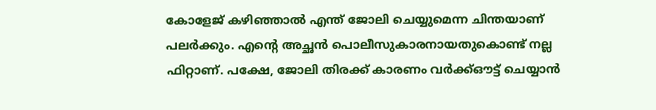കോളേജ് കഴിഞ്ഞാൽ എന്ത് ജോലി ചെയ്യുമെന്ന ചിന്തയാണ് പലർക്കും. എന്റെ അച്ഛൻ പൊലീസുകാരനായതുകൊണ്ട് നല്ല ഫിറ്റാണ്. പക്ഷേ, ജോലി തിരക്ക് കാരണം വർക്ക്ഔട്ട് ചെയ്യാൻ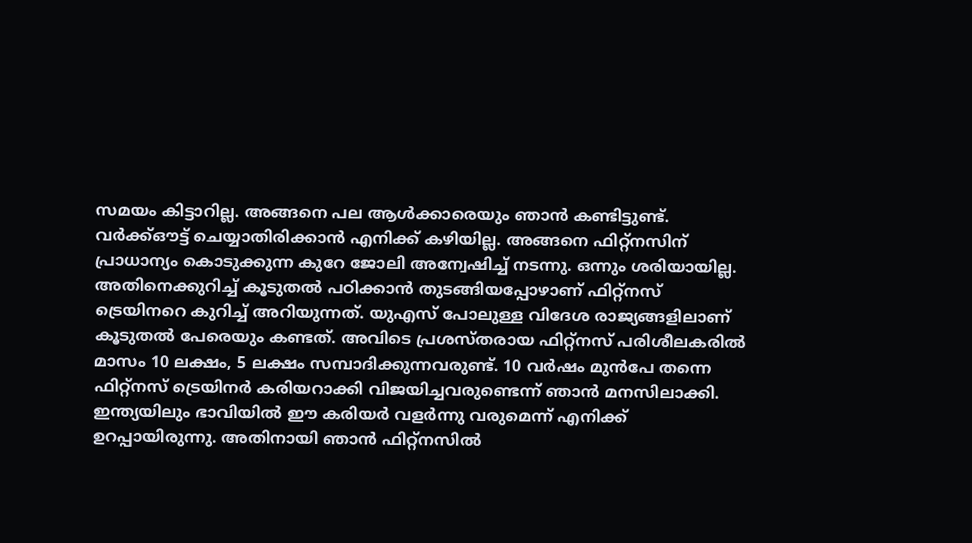സമയം കിട്ടാറില്ല. അങ്ങനെ പല ആൾക്കാരെയും ഞാൻ കണ്ടിട്ടുണ്ട്. വർക്ക്ഔട്ട് ചെയ്യാതിരിക്കാൻ എനിക്ക് കഴിയില്ല. അങ്ങനെ ഫിറ്റ്നസിന് പ്രാധാന്യം കൊടുക്കുന്ന കുറേ ജോലി അന്വേഷിച്ച് നടന്നു. ഒന്നും ശരിയായില്ല. അതിനെക്കുറിച്ച് കൂടുതൽ പഠിക്കാൻ തുടങ്ങിയപ്പോഴാണ് ഫിറ്റ്നസ് ട്രെയിനറെ കുറിച്ച് അറിയുന്നത്. യുഎസ് പോലുള്ള വിദേശ രാജ്യങ്ങളിലാണ് കൂടുതൽ പേരെയും കണ്ടത്. അവിടെ പ്രശസ്തരായ ഫിറ്റ്നസ് പരിശീലകരിൽ മാസം 10 ലക്ഷം, 5 ലക്ഷം സമ്പാദിക്കുന്നവരുണ്ട്. 10 വർഷം മുൻപേ തന്നെ ഫിറ്റ്നസ് ട്രെയിനർ കരിയറാക്കി വിജയിച്ചവരുണ്ടെന്ന് ഞാൻ മനസിലാക്കി. ഇന്ത്യയിലും ഭാവിയിൽ ഈ കരിയർ വളർന്നു വരുമെന്ന് എനിക്ക് ഉറപ്പായിരുന്നു. അതിനായി ഞാൻ ഫിറ്റ്നസിൽ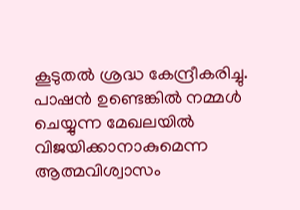കൂടുതൽ ശ്രദ്ധ കേന്ദ്രീകരിച്ചു. പാഷൻ ഉണ്ടെങ്കിൽ നമ്മൾ ചെയ്യുന്ന മേഖലയിൽ വിജയിക്കാനാകുമെന്ന ആത്മവിശ്വാസം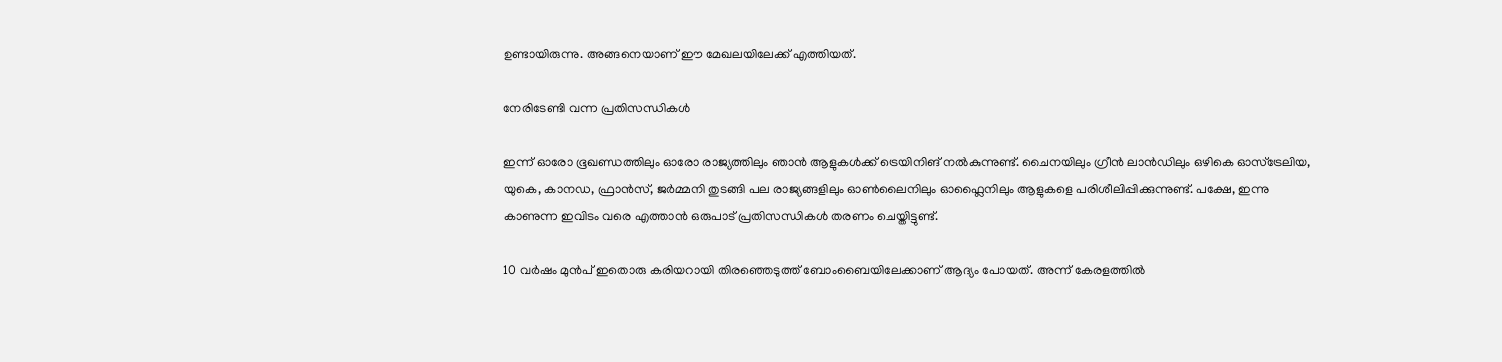ഉണ്ടായിരുന്നു. അങ്ങനെയാണ് ഈ മേഖലയിലേക്ക് എത്തിയത്.

നേരിടേണ്ടി വന്ന പ്രതിസന്ധികൾ

ഇന്ന് ഓരോ ഭൂഖണ്ഡത്തിലും ഓരോ രാജ്യത്തിലും ഞാൻ ആളുകൾക്ക് ട്രെയിനിങ് നൽകുന്നുണ്ട്. ചൈനയിലും ഗ്രീൻ ലാൻഡിലും ഒഴികെ ഓസ്ട്രേലിയ, യുകെ, കാനഡ, ഫ്രാൻസ്, ജർമ്മനി തുടങ്ങി പല രാജ്യങ്ങളിലും ഓൺലൈനിലും ഓഫ്ലൈനിലും ആളുകളെ പരിശീലിപ്പിക്കുന്നുണ്ട്. പക്ഷേ, ഇന്നു കാണുന്ന ഇവിടം വരെ എത്താൻ ഒരുപാട് പ്രതിസന്ധികൾ തരണം ചെയ്തിട്ടുണ്ട്.

10 വർഷം മുൻപ് ഇതൊരു കരിയറായി തിരഞ്ഞെടുത്ത് ബോംബൈയിലേക്കാണ് ആദ്യം പോയത്. അന്ന് കേരളത്തിൽ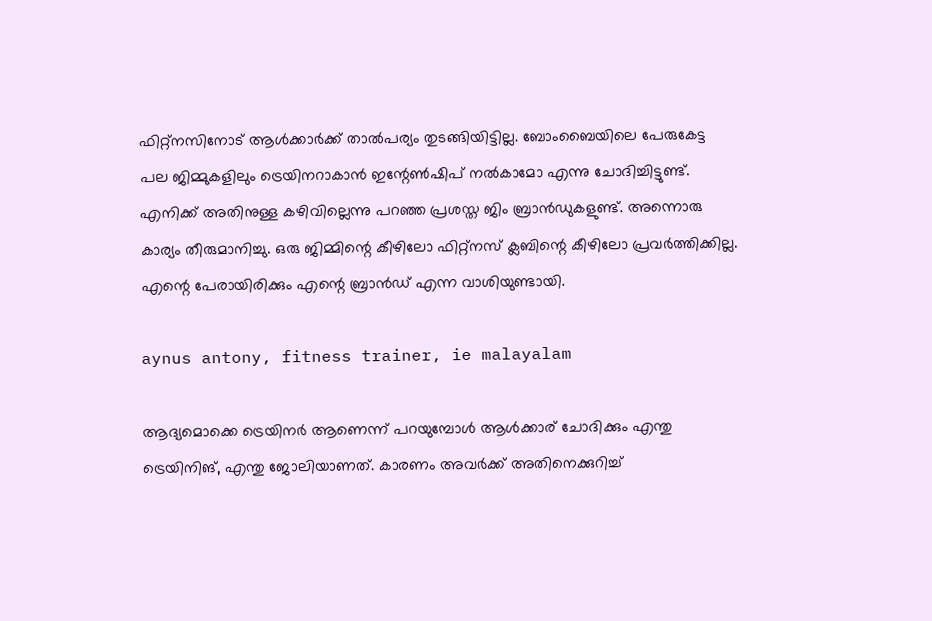ഫിറ്റ്നസിനോട് ആൾക്കാർക്ക് താൽപര്യം തുടങ്ങിയിട്ടില്ല. ബോംബൈയിലെ പേരുകേട്ട പല ജിമ്മുകളിലും ട്രെയിനറാകാൻ ഇന്റേൺഷിപ് നൽകാമോ എന്നു ചോദിച്ചിട്ടുണ്ട്. എനിക്ക് അതിനുള്ള കഴിവില്ലെന്നു പറഞ്ഞ പ്രശസ്ത ജിം ബ്രാൻഡുകളുണ്ട്. അന്നൊരു കാര്യം തീരുമാനിച്ചു. ഒരു ജിമ്മിന്റെ കീഴിലോ ഫിറ്റ്നസ് ക്ലബിന്റെ കീഴിലോ പ്രവർത്തിക്കില്ല. എന്റെ പേരായിരിക്കും എന്റെ ബ്രാൻഡ് എന്ന വാശിയുണ്ടായി.

aynus antony, fitness trainer, ie malayalam

ആദ്യമൊക്കെ ട്രെയിനർ ആണെന്ന് പറയുമ്പോൾ ആൾക്കാര് ചോദിക്കും എന്തു ട്രെയിനിങ്, എന്തു ജോലിയാണത്. കാരണം അവർക്ക് അതിനെക്കുറിച്ച്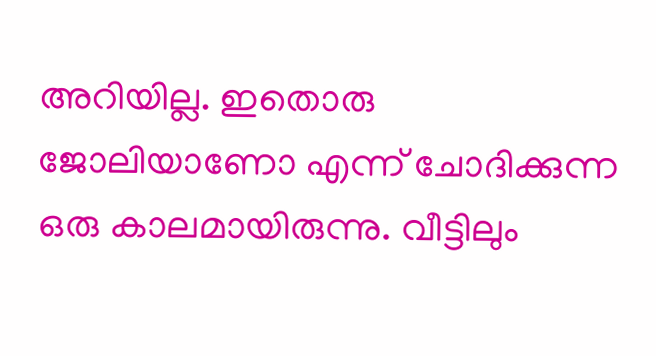അറിയില്ല. ഇതൊരു ജോലിയാണോ എന്ന് ചോദിക്കുന്ന ഒരു കാലമായിരുന്നു. വീട്ടിലും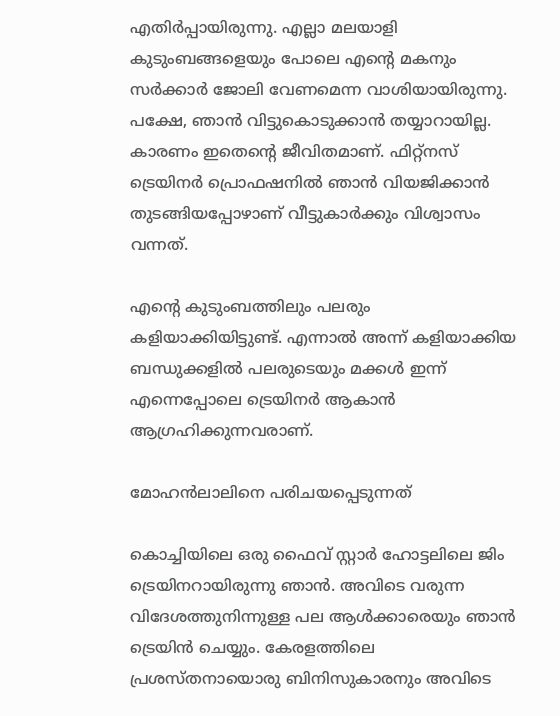എതിർപ്പായിരുന്നു. എല്ലാ മലയാളി കുടുംബങ്ങളെയും പോലെ എന്റെ മകനും സർക്കാർ ജോലി വേണമെന്ന വാശിയായിരുന്നു. പക്ഷേ, ഞാൻ വിട്ടുകൊടുക്കാൻ തയ്യാറായില്ല. കാരണം ഇതെന്റെ ജീവിതമാണ്. ഫിറ്റ്നസ് ട്രെയിനർ പ്രൊഫഷനിൽ ഞാൻ വിയജിക്കാൻ തുടങ്ങിയപ്പോഴാണ് വീട്ടുകാർക്കും വിശ്വാസം വന്നത്.

എന്റെ കുടുംബത്തിലും പലരും കളിയാക്കിയിട്ടുണ്ട്. എന്നാൽ അന്ന് കളിയാക്കിയ ബന്ധുക്കളിൽ പലരുടെയും മക്കൾ ഇന്ന് എന്നെപ്പോലെ ട്രെയിനർ ആകാൻ ആഗ്രഹിക്കുന്നവരാണ്.

മോഹൻലാലിനെ പരിചയപ്പെടുന്നത്

കൊച്ചിയിലെ ഒരു ഫൈവ് സ്റ്റാർ ഹോട്ടലിലെ ജിം ട്രെയിനറായിരുന്നു ഞാൻ. അവിടെ വരുന്ന വിദേശത്തുനിന്നുള്ള പല ആൾക്കാരെയും ഞാൻ ട്രെയിൻ ചെയ്യും. കേരളത്തിലെ പ്രശസ്തനായൊരു ബിനിസുകാരനും അവിടെ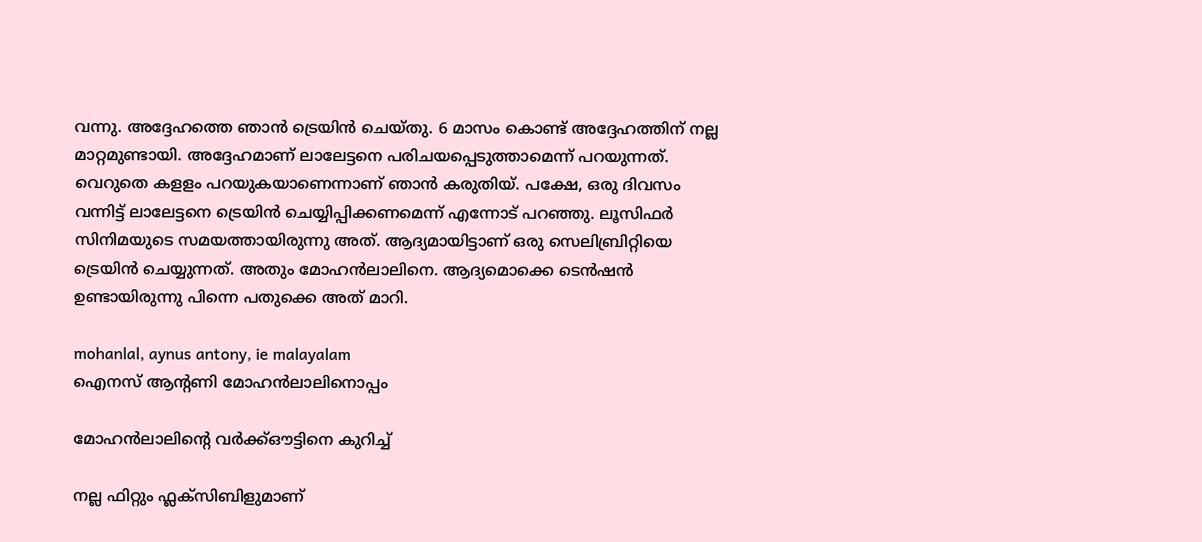വന്നു. അദ്ദേഹത്തെ ഞാൻ ട്രെയിൻ ചെയ്തു. 6 മാസം കൊണ്ട് അദ്ദേഹത്തിന് നല്ല മാറ്റമുണ്ടായി. അദ്ദേഹമാണ് ലാലേട്ടനെ പരിചയപ്പെടുത്താമെന്ന് പറയുന്നത്. വെറുതെ കളളം പറയുകയാണെന്നാണ് ഞാൻ കരുതിയ്. പക്ഷേ, ഒരു ദിവസം വന്നിട്ട് ലാലേട്ടനെ ട്രെയിൻ ചെയ്യിപ്പിക്കണമെന്ന് എന്നോട് പറഞ്ഞു. ലൂസിഫർ സിനിമയുടെ സമയത്തായിരുന്നു അത്. ആദ്യമായിട്ടാണ് ഒരു സെലിബ്രിറ്റിയെ ട്രെയിൻ ചെയ്യുന്നത്. അതും മോഹൻലാലിനെ. ആദ്യമൊക്കെ ടെൻഷൻ ഉണ്ടായിരുന്നു പിന്നെ പതുക്കെ അത് മാറി.

mohanlal, aynus antony, ie malayalam
ഐനസ് ആന്റണി മോഹൻലാലിനൊപ്പം

മോഹൻലാലിന്റെ വർക്ക്ഔട്ടിനെ കുറിച്ച്

നല്ല ഫിറ്റും ഫ്ലക്സിബിളുമാണ്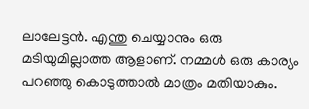ലാലേട്ടൻ. എന്തു ചെയ്യാനും ഒരു മടിയുമില്ലാത്ത ആളാണ്. നമ്മൾ ഒരു കാര്യം പറഞ്ഞു കൊടുത്താൽ മാത്രം മതിയാകും.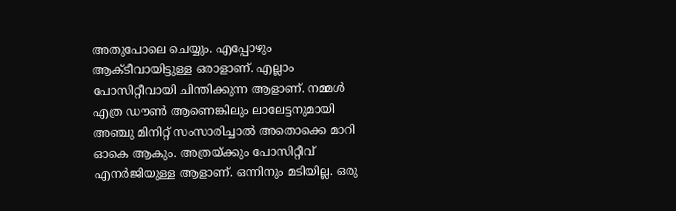അതുപോലെ ചെയ്യും. എപ്പോഴും ആക്ടീവായിട്ടുള്ള ഒരാളാണ്. എല്ലാം പോസിറ്റീവായി ചിന്തിക്കുന്ന ആളാണ്. നമ്മൾ എത്ര ഡൗൺ ആണെങ്കിലും ലാലേട്ടനുമായി അഞ്ചു മിനിറ്റ് സംസാരിച്ചാൽ അതൊക്കെ മാറി ഓകെ ആകും. അത്രയ്ക്കും പോസിറ്റീവ് എനർജിയുള്ള ആളാണ്. ഒന്നിനും മടിയില്ല. ഒരു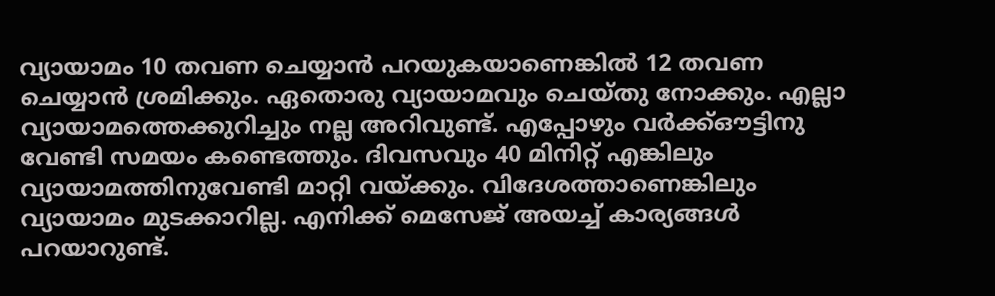വ്യായാമം 10 തവണ ചെയ്യാൻ പറയുകയാണെങ്കിൽ 12 തവണ ചെയ്യാൻ ശ്രമിക്കും. ഏതൊരു വ്യായാമവും ചെയ്തു നോക്കും. എല്ലാ വ്യായാമത്തെക്കുറിച്ചും നല്ല അറിവുണ്ട്. എപ്പോഴും വർക്ക്ഔട്ടിനു വേണ്ടി സമയം കണ്ടെത്തും. ദിവസവും 40 മിനിറ്റ് എങ്കിലും വ്യായാമത്തിനുവേണ്ടി മാറ്റി വയ്ക്കും. വിദേശത്താണെങ്കിലും വ്യായാമം മുടക്കാറില്ല. എനിക്ക് മെസേജ് അയച്ച് കാര്യങ്ങൾ പറയാറുണ്ട്.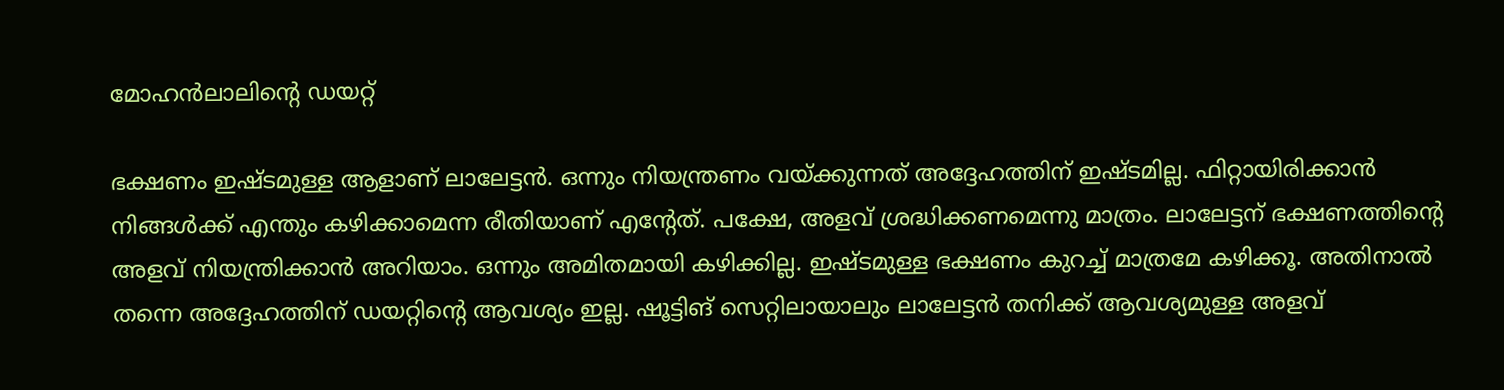മോഹൻലാലിന്റെ ഡയറ്റ്

ഭക്ഷണം ഇഷ്ടമുള്ള ആളാണ് ലാലേട്ടൻ. ഒന്നും നിയന്ത്രണം വയ്ക്കുന്നത് അദ്ദേഹത്തിന് ഇഷ്ടമില്ല. ഫിറ്റായിരിക്കാൻ നിങ്ങൾക്ക് എന്തും കഴിക്കാമെന്ന രീതിയാണ് എന്റേത്. പക്ഷേ, അളവ് ശ്രദ്ധിക്കണമെന്നു മാത്രം. ലാലേട്ടന് ഭക്ഷണത്തിന്റെ അളവ് നിയന്ത്രിക്കാൻ അറിയാം. ഒന്നും അമിതമായി കഴിക്കില്ല. ഇഷ്ടമുള്ള ഭക്ഷണം കുറച്ച് മാത്രമേ കഴിക്കൂ. അതിനാൽ തന്നെ അദ്ദേഹത്തിന് ഡയറ്റിന്റെ ആവശ്യം ഇല്ല. ഷൂട്ടിങ് സെറ്റിലായാലും ലാലേട്ടൻ തനിക്ക് ആവശ്യമുള്ള അളവ്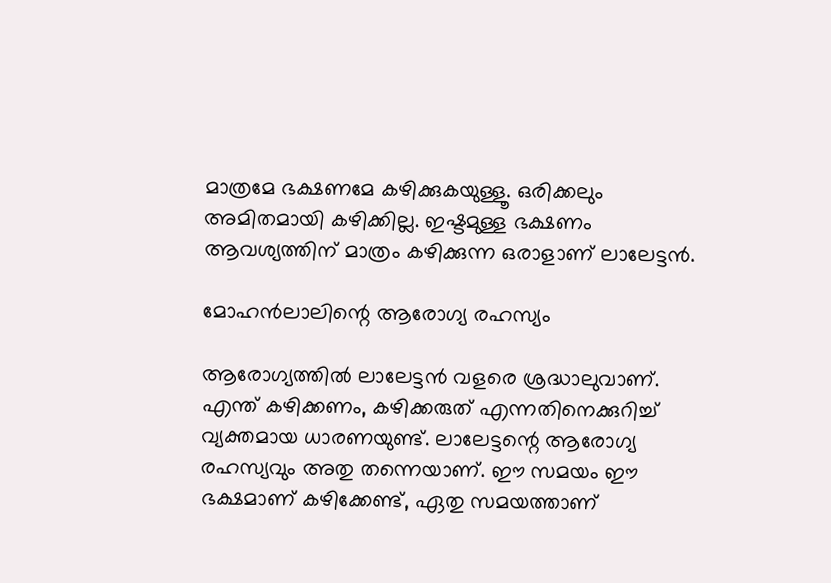മാത്രമേ ഭക്ഷണമേ കഴിക്കുകയുള്ളൂ. ഒരിക്കലും അമിതമായി കഴിക്കില്ല. ഇഷ്ടമുള്ള ഭക്ഷണം ആവശ്യത്തിന് മാത്രം കഴിക്കുന്ന ഒരാളാണ് ലാലേട്ടൻ.

മോഹൻലാലിന്റെ ആരോഗ്യ രഹസ്യം

ആരോഗ്യത്തിൽ ലാലേട്ടൻ വളരെ ശ്രദ്ധാലുവാണ്. എന്ത് കഴിക്കണം, കഴിക്കരുത് എന്നതിനെക്കുറിച്ച് വ്യക്തമായ ധാരണയുണ്ട്. ലാലേട്ടന്റെ ആരോഗ്യ രഹസ്യവും അതു തന്നെയാണ്. ഈ സമയം ഈ ഭക്ഷമാണ് കഴിക്കേണ്ട്, ഏതു സമയത്താണ്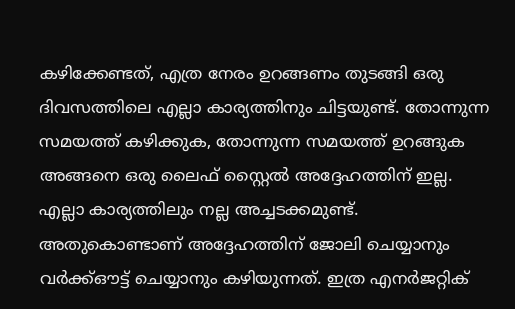കഴിക്കേണ്ടത്, എത്ര നേരം ഉറങ്ങണം തുടങ്ങി ഒരു ദിവസത്തിലെ എല്ലാ കാര്യത്തിനും ചിട്ടയുണ്ട്. തോന്നുന്ന സമയത്ത് കഴിക്കുക, തോന്നുന്ന സമയത്ത് ഉറങ്ങുക അങ്ങനെ ഒരു ലൈഫ് സ്റ്റൈൽ അദ്ദേഹത്തിന് ഇല്ല. എല്ലാ കാര്യത്തിലും നല്ല അച്ചടക്കമുണ്ട്. അതുകൊണ്ടാണ് അദ്ദേഹത്തിന് ജോലി ചെയ്യാനും വർക്ക്ഔട്ട് ചെയ്യാനും കഴിയുന്നത്. ഇത്ര എനർജറ്റിക്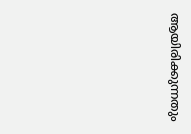ആയിരിക്കുന്നതും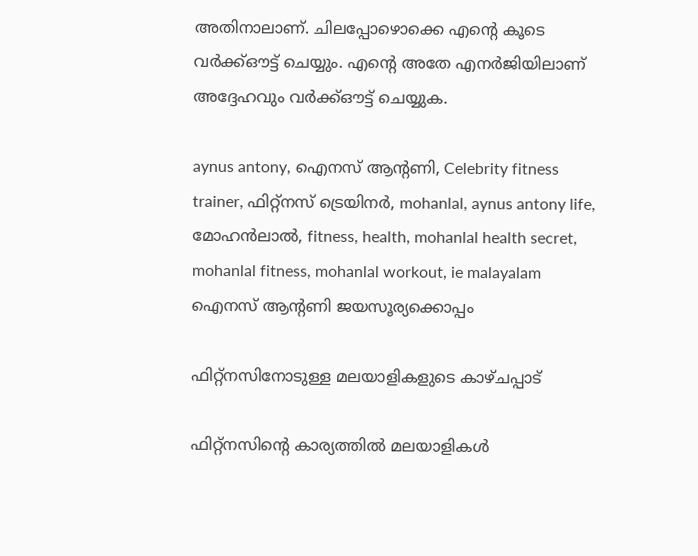അതിനാലാണ്. ചിലപ്പോഴൊക്കെ എന്റെ കൂടെ വർക്ക്ഔട്ട് ചെയ്യും. എന്റെ അതേ എനർജിയിലാണ് അദ്ദേഹവും വർക്ക്ഔട്ട് ചെയ്യുക.

aynus antony, ഐനസ് ആന്റണി, Celebrity fitness trainer, ഫിറ്റ്നസ് ട്രെയിനർ, mohanlal, aynus antony life, മോഹൻലാൽ, fitness, health, mohanlal health secret, mohanlal fitness, mohanlal workout, ie malayalam
ഐനസ് ആന്റണി ജയസൂര്യക്കൊപ്പം

ഫിറ്റ്നസിനോടുള്ള മലയാളികളുടെ കാഴ്ചപ്പാട്

ഫിറ്റ്നസിന്റെ കാര്യത്തിൽ മലയാളികൾ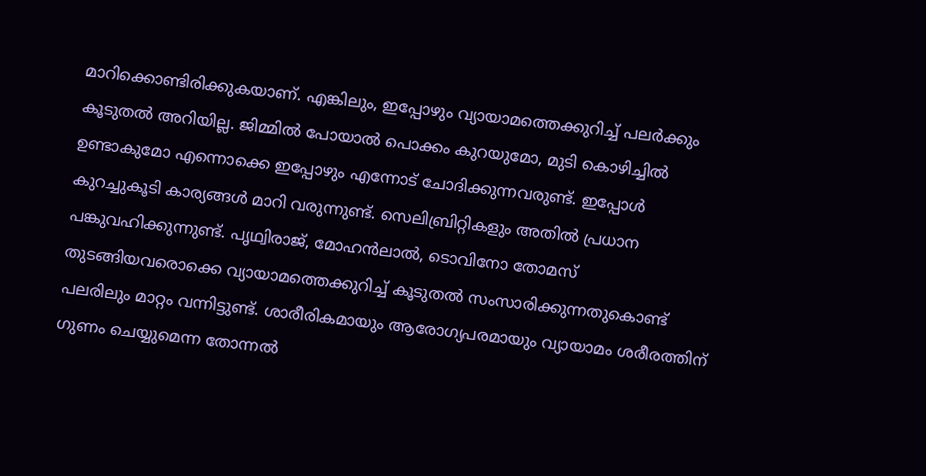മാറിക്കൊണ്ടിരിക്കുകയാണ്. എങ്കിലും, ഇപ്പോഴും വ്യായാമത്തെക്കുറിച്ച് പലർക്കും കൂടുതൽ അറിയില്ല. ജിമ്മിൽ പോയാൽ പൊക്കം കുറയുമോ, മുടി കൊഴിച്ചിൽ ഉണ്ടാകുമോ എന്നൊക്കെ ഇപ്പോഴും എന്നോട് ചോദിക്കുന്നവരുണ്ട്. ഇപ്പോൾ കുറച്ചുകൂടി കാര്യങ്ങൾ മാറി വരുന്നുണ്ട്. സെലിബ്രിറ്റികളും അതിൽ പ്രധാന പങ്കുവഹിക്കുന്നുണ്ട്. പൃഥ്വിരാജ്, മോഹൻലാൽ, ടൊവിനോ തോമസ് തുടങ്ങിയവരൊക്കെ വ്യായാമത്തെക്കുറിച്ച് കൂടുതൽ സംസാരിക്കുന്നതുകൊണ്ട് പലരിലും മാറ്റം വന്നിട്ടുണ്ട്. ശാരീരികമായും ആരോഗ്യപരമായും വ്യായാമം ശരീരത്തിന് ഗുണം ചെയ്യുമെന്ന തോന്നൽ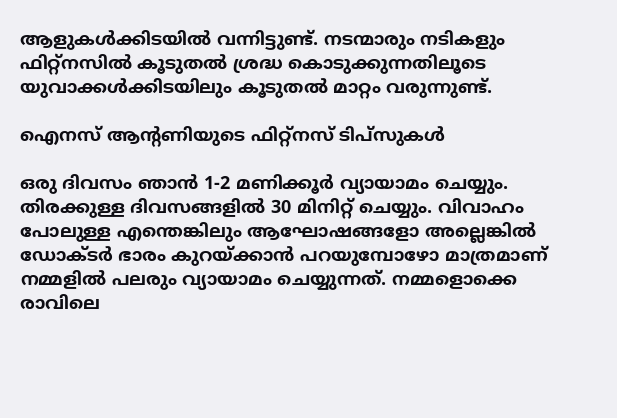ആളുകൾക്കിടയിൽ വന്നിട്ടുണ്ട്. നടന്മാരും നടികളും ഫിറ്റ്നസിൽ കൂടുതൽ ശ്രദ്ധ കൊടുക്കുന്നതിലൂടെ യുവാക്കൾക്കിടയിലും കൂടുതൽ മാറ്റം വരുന്നുണ്ട്.

ഐനസ് ആന്റണിയുടെ ഫിറ്റ്നസ് ടിപ്സുകൾ

ഒരു ദിവസം ഞാൻ 1-2 മണിക്കൂർ വ്യായാമം ചെയ്യും. തിരക്കുള്ള ദിവസങ്ങളിൽ 30 മിനിറ്റ് ചെയ്യും. വിവാഹം പോലുള്ള എന്തെങ്കിലും ആഘോഷങ്ങളോ അല്ലെങ്കിൽ ഡോക്ടർ ഭാരം കുറയ്ക്കാൻ പറയുമ്പോഴോ മാത്രമാണ് നമ്മളിൽ പലരും വ്യായാമം ചെയ്യുന്നത്. നമ്മളൊക്കെ രാവിലെ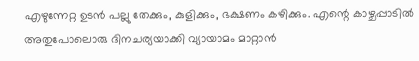എഴുന്നേറ്റ ഉടൻ പല്ലു തേക്കും, കുളിക്കും, ഭക്ഷണം കഴിക്കും. എന്റെ കാഴ്ചപ്പാടിൽ അതുപോലൊരു ദിനചര്യയാക്കി വ്യായാമം മാറ്റാൻ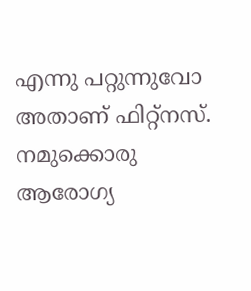എന്നു പറ്റുന്നുവോ അതാണ് ഫിറ്റ്നസ്. നമുക്കൊരു ആരോഗ്യ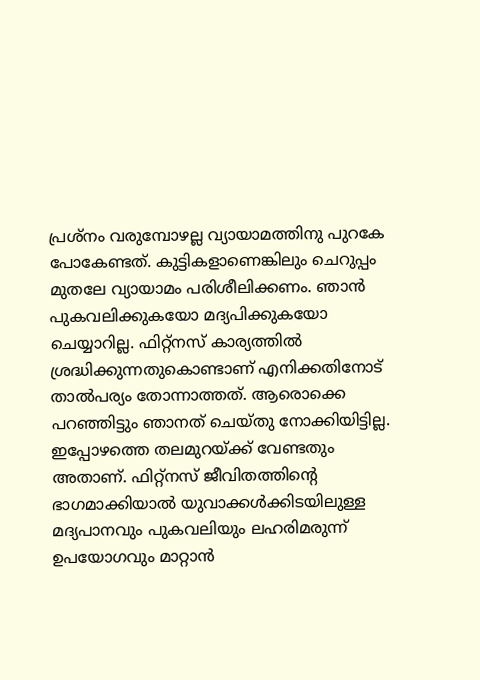പ്രശ്നം വരുമ്പോഴല്ല വ്യായാമത്തിനു പുറകേ പോകേണ്ടത്. കുട്ടികളാണെങ്കിലും ചെറുപ്പം മുതലേ വ്യായാമം പരിശീലിക്കണം. ഞാൻ പുകവലിക്കുകയോ മദ്യപിക്കുകയോ ചെയ്യാറില്ല. ഫിറ്റ്നസ് കാര്യത്തിൽ ശ്രദ്ധിക്കുന്നതുകൊണ്ടാണ് എനിക്കതിനോട് താൽപര്യം തോന്നാത്തത്. ആരൊക്കെ പറഞ്ഞിട്ടും ഞാനത് ചെയ്തു നോക്കിയിട്ടില്ല. ഇപ്പോഴത്തെ തലമുറയ്ക്ക് വേണ്ടതും അതാണ്. ഫിറ്റ്നസ് ജീവിതത്തിന്റെ ഭാഗമാക്കിയാൽ യുവാക്കൾക്കിടയിലുള്ള മദ്യപാനവും പുകവലിയും ലഹരിമരുന്ന് ഉപയോഗവും മാറ്റാൻ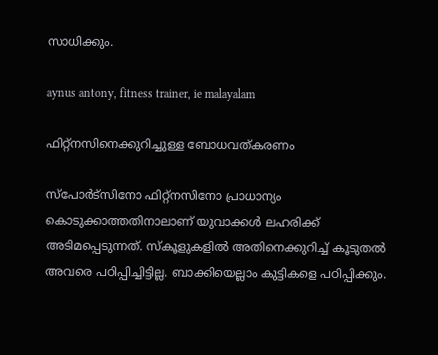സാധിക്കും.

aynus antony, fitness trainer, ie malayalam

ഫിറ്റ്നസിനെക്കുറിച്ചുള്ള ബോധവത്കരണം

സ്‌പോർട്സിനോ ഫിറ്റ്നസിനോ പ്രാധാന്യം കൊടുക്കാത്തതിനാലാണ് യുവാക്കൾ ലഹരിക്ക് അടിമപ്പെടുന്നത്. സ്കൂളുകളിൽ അതിനെക്കുറിച്ച് കൂടുതൽ അവരെ പഠിപ്പിച്ചിട്ടില്ല. ബാക്കിയെല്ലാം കുട്ടികളെ പഠിപ്പിക്കും.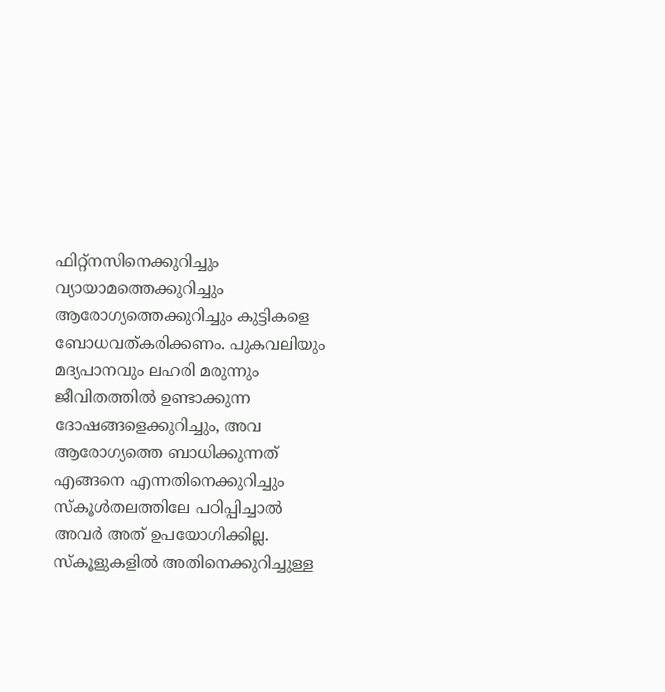ഫിറ്റ്നസിനെക്കുറിച്ചും വ്യായാമത്തെക്കുറിച്ചും ആരോഗ്യത്തെക്കുറിച്ചും കുട്ടികളെ ബോധവത്കരിക്കണം. പുകവലിയും മദ്യപാനവും ലഹരി മരുന്നും ജീവിതത്തിൽ ഉണ്ടാക്കുന്ന ദോഷങ്ങളെക്കുറിച്ചും, അവ ആരോഗ്യത്തെ ബാധിക്കുന്നത് എങ്ങനെ എന്നതിനെക്കുറിച്ചും സ്കൂൾതലത്തിലേ പഠിപ്പിച്ചാൽ അവർ അത് ഉപയോഗിക്കില്ല. സ്കൂളുകളിൽ അതിനെക്കുറിച്ചുള്ള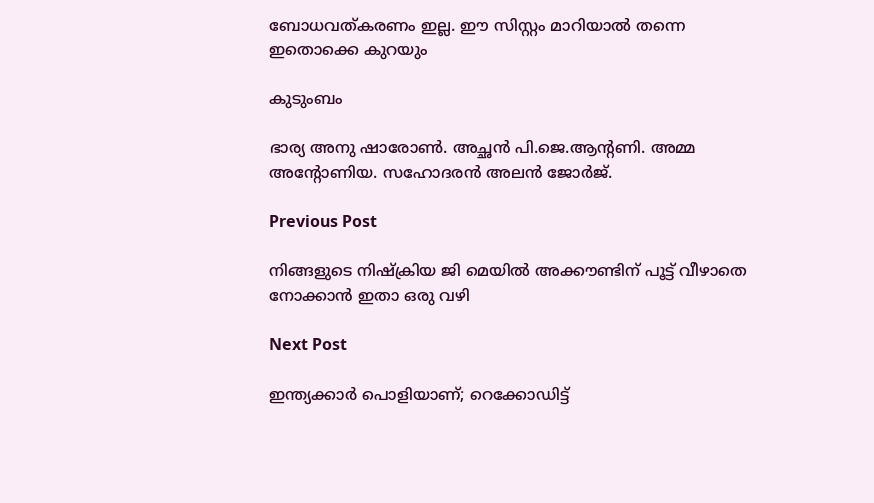ബോധവത്കരണം ഇല്ല. ഈ സിസ്റ്റം മാറിയാൽ തന്നെ ഇതൊക്കെ കുറയും

കുടുംബം

ഭാര്യ അനു ഷാരോൺ. അച്ഛൻ പി.ജെ.ആന്റണി. അമ്മ അന്റോണിയ. സഹോദരൻ അലൻ ജോർജ്.

Previous Post

നിങ്ങളുടെ നിഷ്ക്രിയ ജി മെയിൽ അക്കൗണ്ടിന് പൂട്ട് വീഴാതെ നോക്കാൻ ഇതാ ഒരു വഴി

Next Post

ഇന്ത്യക്കാർ പൊളിയാണ്; റെക്കോഡിട്ട്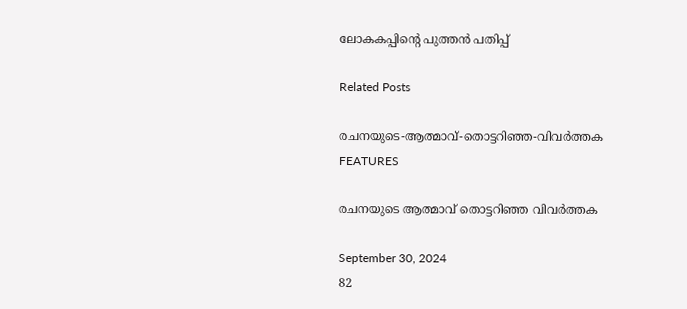ലോകകപ്പിന്റെ പുത്തൻ പതിപ്പ്

Related Posts

രചനയുടെ-ആത്മാവ്-തൊട്ടറിഞ്ഞ-വിവർത്തക
FEATURES

രചനയുടെ ആത്മാവ് തൊട്ടറിഞ്ഞ വിവർത്തക

September 30, 2024
82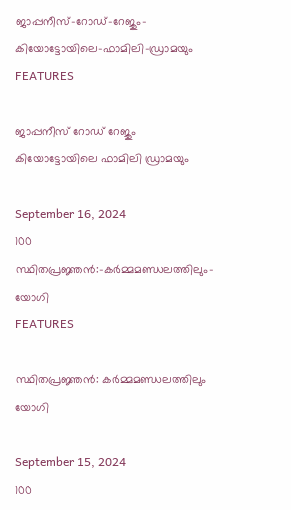ജാപ്പനീസ്‌-റോഡ്‌-റേജും-കിയോട്ടോയിലെ-ഫാമിലി-ഡ്രാമയും
FEATURES

ജാപ്പനീസ്‌ റോഡ്‌ റേജും കിയോട്ടോയിലെ ഫാമിലി ഡ്രാമയും

September 16, 2024
100
സ്ഥിതപ്രജ്ഞൻ:-കർമ്മമണ്ഡലത്തിലും-യോഗി
FEATURES

സ്ഥിതപ്രജ്ഞൻ: കർമ്മമണ്ഡലത്തിലും യോഗി

September 15, 2024
100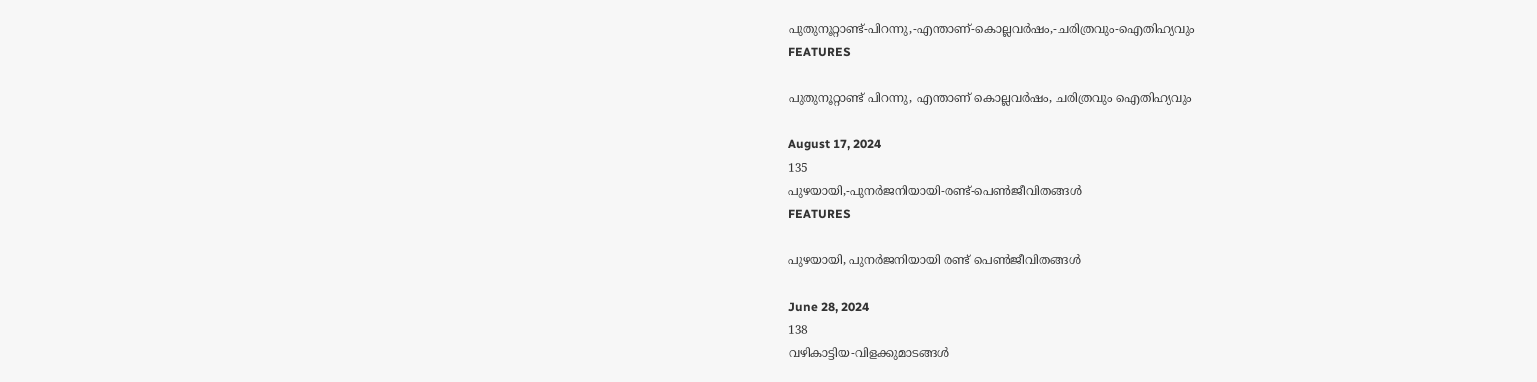പുതുനൂറ്റാണ്ട്-പിറന്നു,-എന്താണ്-കൊല്ലവർഷം,-ചരിത്രവും-ഐതിഹ്യവും
FEATURES

പുതുനൂറ്റാണ്ട് പിറന്നു, എന്താണ് കൊല്ലവർഷം, ചരിത്രവും ഐതിഹ്യവും

August 17, 2024
135
പുഴയായി,-പുനർജനിയായി-രണ്ട്-പെൺജീവിതങ്ങൾ
FEATURES

പുഴയായി, പുനർജനിയായി രണ്ട് പെൺജീവിതങ്ങൾ

June 28, 2024
138
വഴികാട്ടിയ-വിളക്കുമാടങ്ങൾ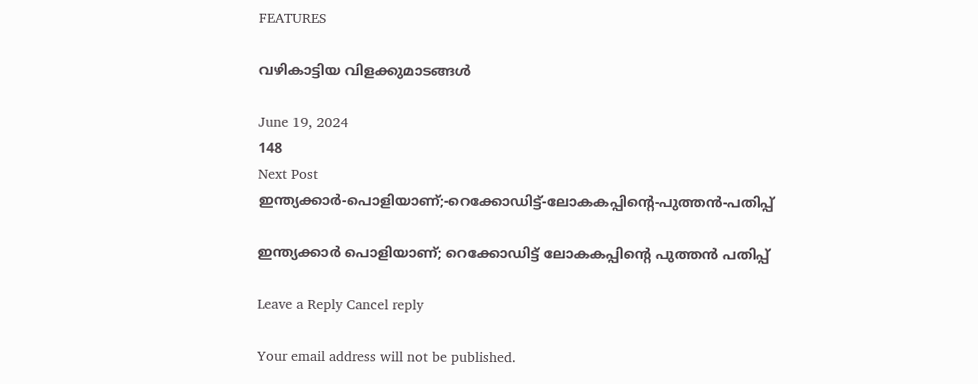FEATURES

വഴികാട്ടിയ വിളക്കുമാടങ്ങൾ

June 19, 2024
148
Next Post
ഇന്ത്യക്കാർ-പൊളിയാണ്;-റെക്കോഡിട്ട്-ലോകകപ്പിന്റെ-പുത്തൻ-പതിപ്പ്

ഇന്ത്യക്കാർ പൊളിയാണ്; റെക്കോഡിട്ട് ലോകകപ്പിന്റെ പുത്തൻ പതിപ്പ്

Leave a Reply Cancel reply

Your email address will not be published.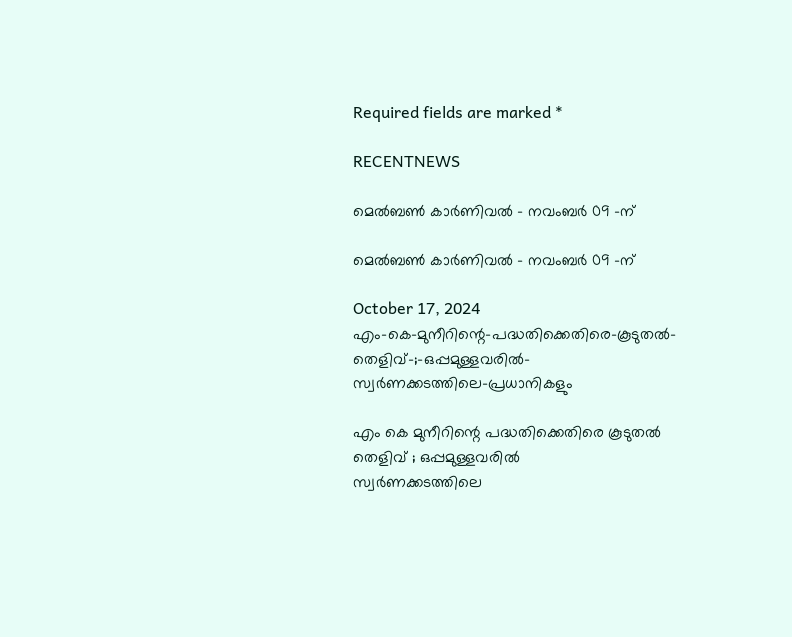Required fields are marked *

RECENTNEWS

മെൽബൺ കാർണിവൽ – നവംബർ 09 -ന്

മെൽബൺ കാർണിവൽ – നവംബർ 09 -ന്

October 17, 2024
എം-കെ-മുനീറിന്റെ-പദ്ധതിക്കെതിരെ-കൂടുതൽ-തെളിവ്‌-;-ഒപ്പമുള്ളവരിൽ-
സ്വർണക്കടത്തിലെ-പ്രധാനികളും

എം കെ മുനീറിന്റെ പദ്ധതിക്കെതിരെ കൂടുതൽ തെളിവ്‌ ; ഒപ്പമുള്ളവരിൽ
സ്വർണക്കടത്തിലെ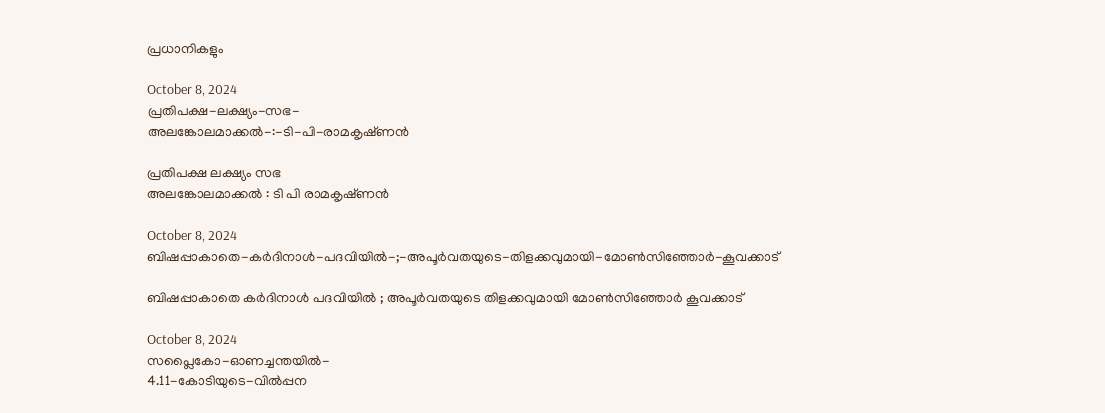പ്രധാനികളും

October 8, 2024
പ്രതിപക്ഷ-ലക്ഷ്യം-സഭ-
അലങ്കോലമാക്കൽ-:-ടി-പി-രാമകൃഷ്‌ണൻ

പ്രതിപക്ഷ ലക്ഷ്യം സഭ
അലങ്കോലമാക്കൽ : ടി പി രാമകൃഷ്‌ണൻ

October 8, 2024
ബിഷപ്പാകാതെ-കർദിനാൾ-പദവിയിൽ-;-അപൂർവതയുടെ-തിളക്കവുമായി-മോൺസിഞ്ഞോർ-കൂവക്കാട്‌

ബിഷപ്പാകാതെ കർദിനാൾ പദവിയിൽ ; അപൂർവതയുടെ തിളക്കവുമായി മോൺസിഞ്ഞോർ കൂവക്കാട്‌

October 8, 2024
സപ്ലൈകോ-ഓണച്ചന്തയിൽ-
4.11-കോടിയുടെ-വിൽപ്പന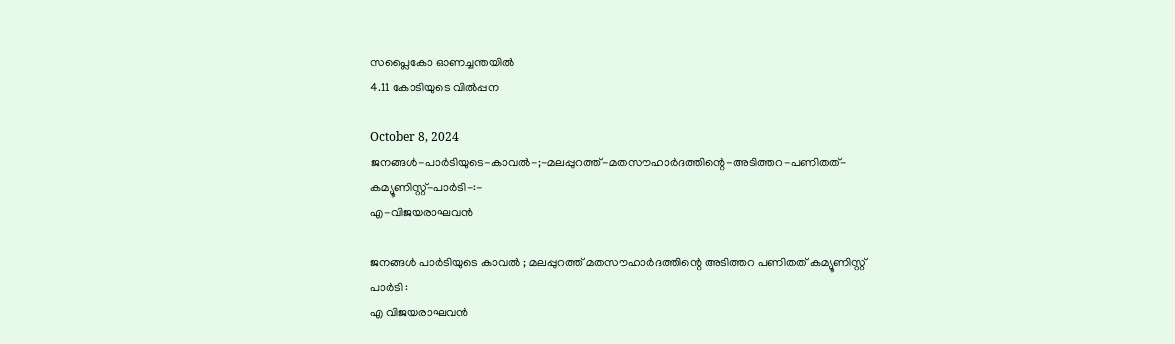സപ്ലൈകോ ഓണച്ചന്തയിൽ
4.11 കോടിയുടെ വിൽപ്പന

October 8, 2024
ജനങ്ങൾ-പാർടിയുടെ-കാവൽ-;-മലപ്പുറത്ത്-മതസൗഹാർദത്തിന്റെ-അടിത്തറ-പണിതത്-കമ്യൂണിസ്റ്റ്-പാർടി-:-
എ-വിജയരാഘവൻ

ജനങ്ങൾ പാർടിയുടെ കാവൽ ; മലപ്പുറത്ത് മതസൗഹാർദത്തിന്റെ അടിത്തറ പണിതത് കമ്യൂണിസ്റ്റ് പാർടി :
എ വിജയരാഘവൻ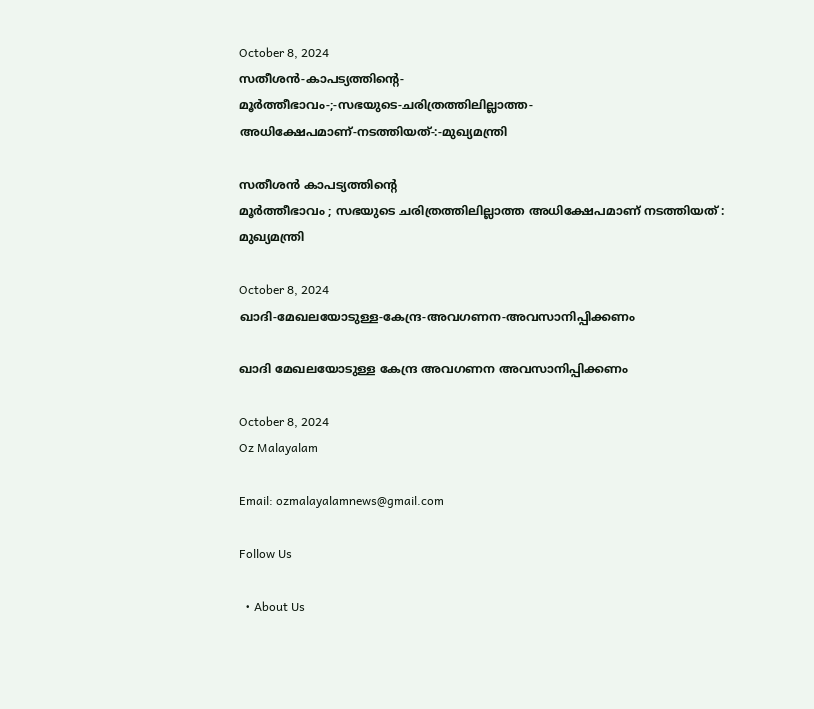October 8, 2024
സതീശൻ-കാപട്യത്തിന്റെ-
മൂർത്തീഭാവം-;-സഭയുടെ-ചരിത്രത്തിലില്ലാത്ത-അധിക്ഷേപമാണ്‌-നടത്തിയത്‌-:-മുഖ്യമന്ത്രി

സതീശൻ കാപട്യത്തിന്റെ
മൂർത്തീഭാവം ; സഭയുടെ ചരിത്രത്തിലില്ലാത്ത അധിക്ഷേപമാണ്‌ നടത്തിയത്‌ : മുഖ്യമന്ത്രി

October 8, 2024
ഖാദി-മേഖലയോടുള്ള-കേന്ദ്ര-അവഗണന-അവസാനിപ്പിക്കണം

ഖാദി മേഖലയോടുള്ള കേന്ദ്ര അവഗണന അവസാനിപ്പിക്കണം

October 8, 2024
Oz Malayalam

Email: ozmalayalamnews@gmail.com

Follow Us

  • About Us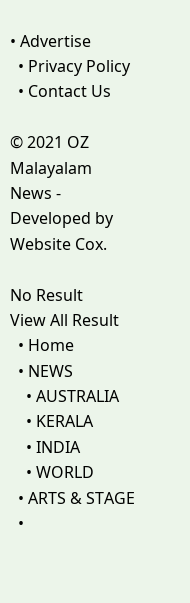• Advertise
  • Privacy Policy
  • Contact Us

© 2021 OZ Malayalam News - Developed by Website Cox.

No Result
View All Result
  • Home
  • NEWS
    • AUSTRALIA
    • KERALA
    • INDIA
    • WORLD
  • ARTS & STAGE
  •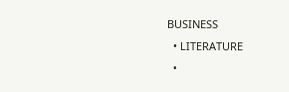BUSINESS
  • LITERATURE
  •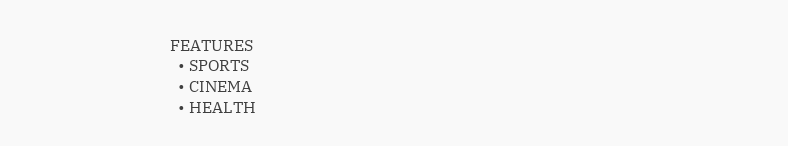FEATURES
  • SPORTS
  • CINEMA
  • HEALTH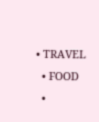• TRAVEL
  • FOOD
  •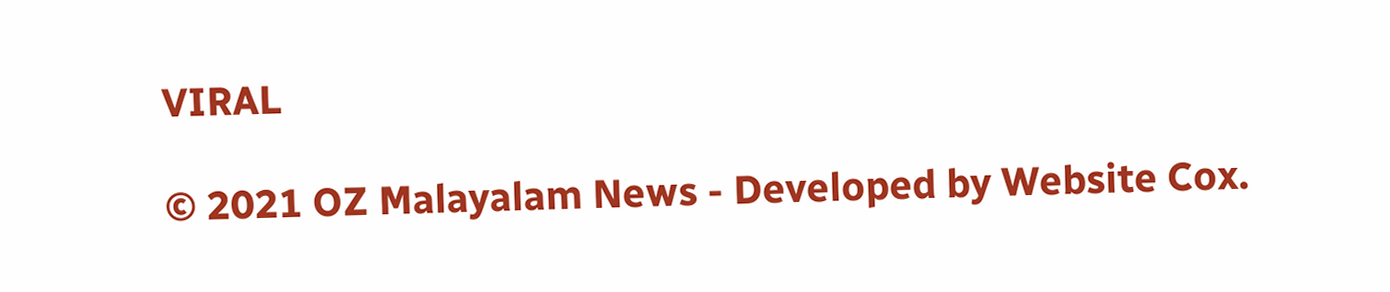VIRAL

© 2021 OZ Malayalam News - Developed by Website Cox.